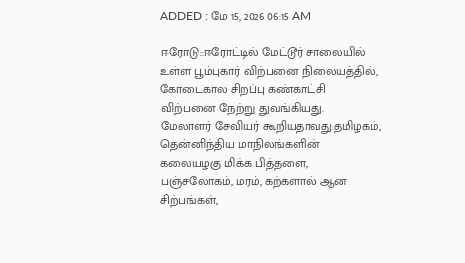ADDED : மே 15, 2026 06:15 AM

ஈரோடு::ஈரோட்டில் மேட்டூர் சாலையில் உள்ள பூம்புகார் விற்பனை நிலையத்தில், கோடைகால சிறப்பு கண்காட்சி விற்பனை நேற்று துவங்கியது.
மேலாளர் சேவியர் கூறியதாவது:தமிழகம், தென்னிந்திய மாநிலங்களின் கலையழகு மிக்க பித்தளை, பஞ்சலோகம், மரம், கற்களால் ஆன சிற்பங்கள்,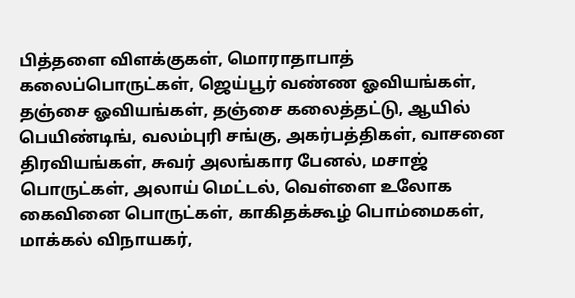பித்தளை விளக்குகள், மொராதாபாத் கலைப்பொருட்கள், ஜெய்பூர் வண்ண ஓவியங்கள், தஞ்சை ஓவியங்கள், தஞ்சை கலைத்தட்டு, ஆயில் பெயிண்டிங், வலம்புரி சங்கு, அகர்பத்திகள், வாசனை திரவியங்கள், சுவர் அலங்கார பேனல், மசாஜ் பொருட்கள், அலாய் மெட்டல், வெள்ளை உலோக கைவினை பொருட்கள், காகிதக்கூழ் பொம்மைகள், மாக்கல் விநாயகர்,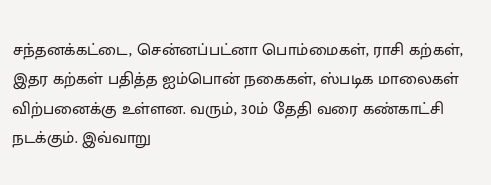சந்தனக்கட்டை, சென்னப்பட்னா பொம்மைகள், ராசி கற்கள், இதர கற்கள் பதித்த ஐம்பொன் நகைகள், ஸ்படிக மாலைகள் விற்பனைக்கு உள்ளன. வரும், 30ம் தேதி வரை கண்காட்சி நடக்கும். இவ்வாறு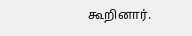கூறினார்.